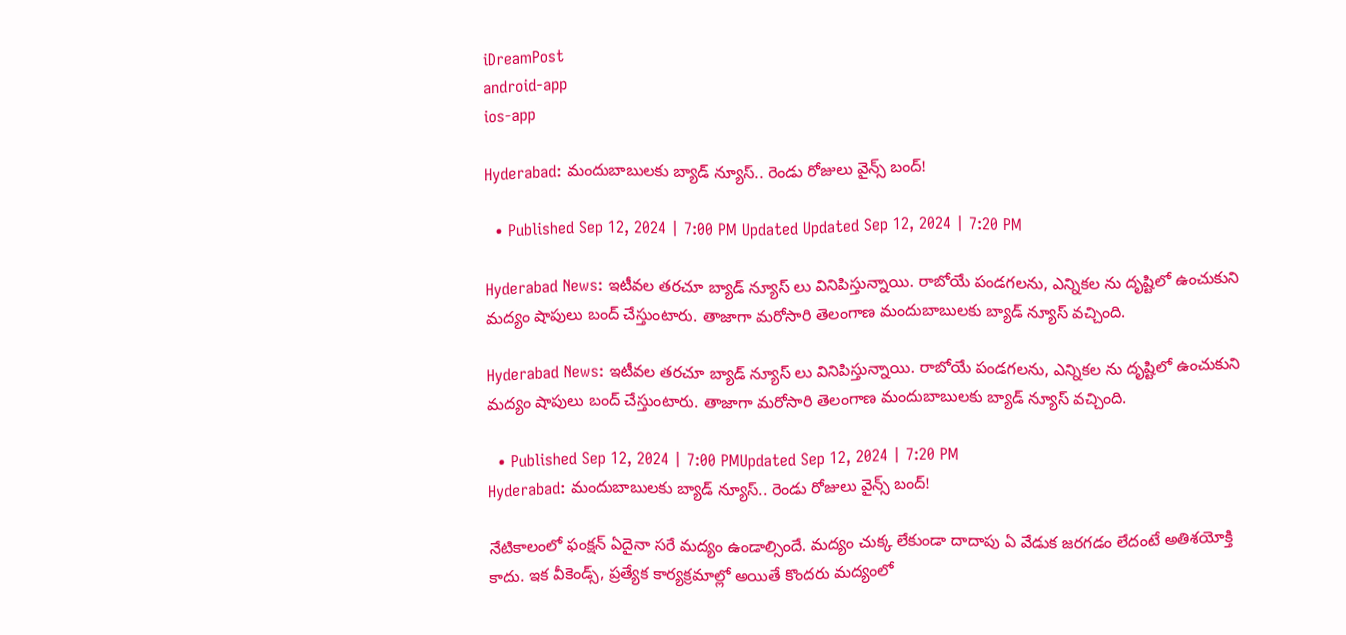iDreamPost
android-app
ios-app

Hyderabad: మందుబాబులకు బ్యాడ్ న్యూస్.. రెండు రోజులు వైన్స్ బంద్!

  • Published Sep 12, 2024 | 7:00 PM Updated Updated Sep 12, 2024 | 7:20 PM

Hyderabad News: ఇటీవల తరచూ బ్యాడ్ న్యూస్ లు వినిపిస్తున్నాయి. రాబోయే పండగలను, ఎన్నికల ను దృష్టిలో ఉంచుకుని మద్యం షాపులు బంద్ చేస్తుంటారు. తాజాగా మరోసారి తెలంగాణ మందుబాబులకు బ్యాడ్ న్యూస్ వచ్చింది.

Hyderabad News: ఇటీవల తరచూ బ్యాడ్ న్యూస్ లు వినిపిస్తున్నాయి. రాబోయే పండగలను, ఎన్నికల ను దృష్టిలో ఉంచుకుని మద్యం షాపులు బంద్ చేస్తుంటారు. తాజాగా మరోసారి తెలంగాణ మందుబాబులకు బ్యాడ్ న్యూస్ వచ్చింది.

  • Published Sep 12, 2024 | 7:00 PMUpdated Sep 12, 2024 | 7:20 PM
Hyderabad: మందుబాబులకు బ్యాడ్ న్యూస్.. రెండు రోజులు వైన్స్ బంద్!

నేటికాలంలో ఫంక్షన్ ఏదైనా సరే మద్యం ఉండాల్సిందే. మద్యం చుక్క లేకుండా దాదాపు ఏ వేడుక జరగడం లేదంటే అతిశయోక్తి కాదు. ఇక వీకెండ్స్, ప్రత్యేక కార్యక్రమాల్లో అయితే కొందరు మద్యంలో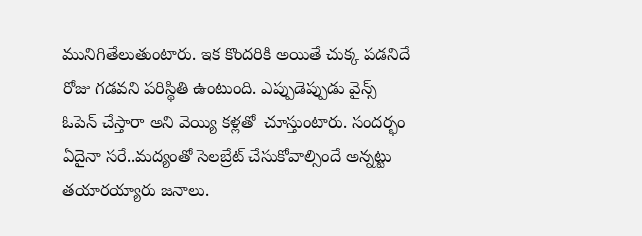మునిగితేలుతుంటారు. ఇక కొందరికి అయితే చుక్క పడనిదే రోజు గడవని పరిస్థితి ఉంటుంది. ఎప్పుడెప్పుడు వైన్స్ ఓపెన్ చేస్తారా అని వెయ్యి కళ్లతో  చూస్తుంటారు. సందర్భం ఏదైనా సరే..మద్యంతో సెలబ్రేట్ చేసుకోవాల్సిందే అన్నట్టు తయారయ్యారు జనాలు.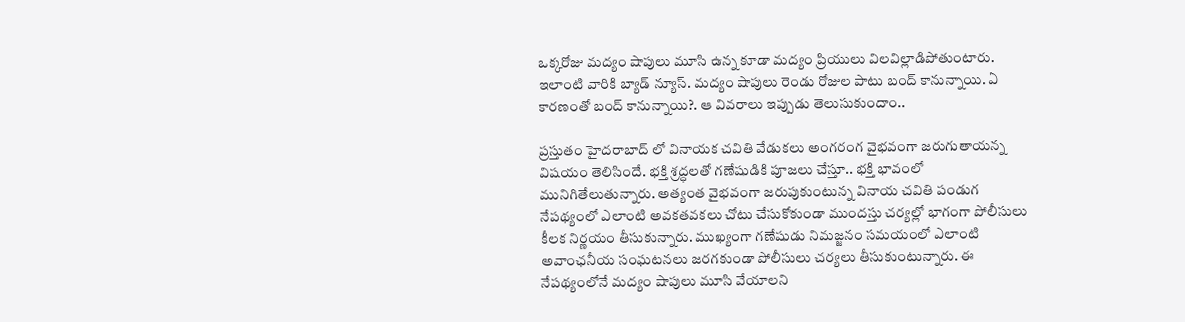ఒక్కరోజు మద్యం షాపులు మూసి ఉన్న కూడా మద్యం ప్రియులు విలవిల్లాడిపోతుంటారు. ఇలాంటి వారికి బ్యాడ్ న్యూస్. మద్యం షాపులు రెండు రోజుల పాటు బంద్ కానున్నాయి. ఏ కారణంతో బంద్ కానున్నాయి?. ఆ వివరాలు ఇప్పుడు తెలుసుకుందాం..

ప్రస్తుతం హైదరాబాద్ లో వినాయక చవితి వేడుకలు అంగరంగ వైభవంగా జరుగుతాయన్న విషయం తెలిసిందే. భక్తి శ్రద్ధలతో గణేషుడికి పూజలు చేస్తూ.. భక్తి భావంలో మునిగితేలుతున్నారు. అత్యంత వైభవంగా జరుపుకుంటున్న వినాయ చవితి పండుగ నేపథ్యంలో ఎలాంటి అవకతవకలు చోటు చేసుకోకుండా ముందస్తు చర్యల్లో భాగంగా పోలీసులు కీలక నిర్ణయం తీసుకున్నారు. ముఖ్యంగా గణేషుడు నిమజ్జనం సమయంలో ఎలాంటి అవాంఛనీయ సంఘటనలు జరగకుండా పోలీసులు చర్యలు తీసుకుంటున్నారు. ఈ నేపథ్యంలోనే మద్యం షాపులు మూసి వేయాలని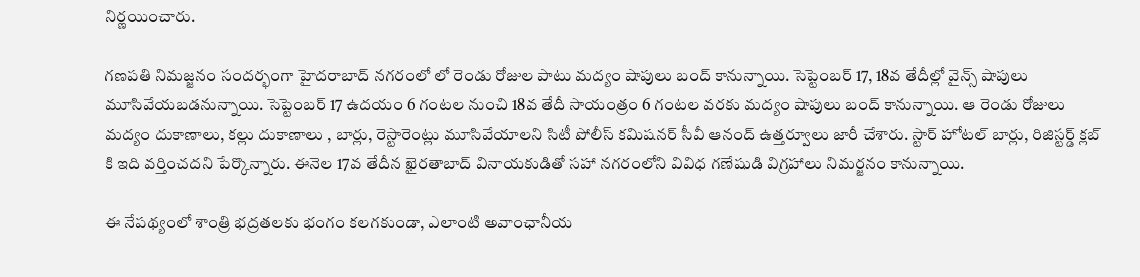నిర్ణయించారు.

గణపతి నిమజ్జనం సందర్భంగా హైదరాబాద్ నగరంలో లో రెండు రోజుల పాటు మద్యం షాపులు బంద్ కానున్నాయి. సెప్టెంబర్ 17, 18వ తేదీల్లో వైన్స్ షాపులు మూసివేయబడనున్నాయి. సెప్టెంబర్ 17 ఉదయం 6 గంటల నుంచి 18వ తేదీ సాయంత్రం 6 గంటల వరకు మద్యం షాపులు బంద్ కానున్నాయి. ఆ రెండు రోజులు మద్యం దుకాణాలు, కల్లు దుకాణాలు , బార్లు, రెస్టారెంట్లు మూసివేయాలని సిటీ పోలీస్ కమిషనర్ సీవీ ఆనంద్ ఉత్తర్వూలు జారీ చేశారు. స్టార్ హోటల్ బార్లు, రిజిస్టర్డ్ క్లబ్ కి ఇది వర్తించదని పేర్కొన్నారు. ఈనెల 17వ తేదీన ఖైరతాబాద్ వినాయకుడితో సహా నగరంలోని వివిధ గణేషుడి విగ్రహాలు నిమర్జనం కానున్నాయి.

ఈ నేపథ్యంలో శాంత్రి భద్రతలకు భంగం కలగకుండా, ఎలాంటి అవాంఛానీయ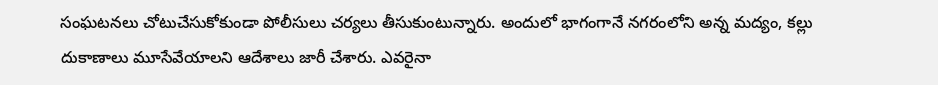సంఘటనలు చోటుచేసుకోకుండా పోలీసులు చర్యలు తీసుకుంటున్నారు. అందులో భాగంగానే నగరంలోని అన్న మద్యం, కల్లు దుకాణాలు మూసేవేయాలని ఆదేశాలు జారీ చేశారు. ఎవరైనా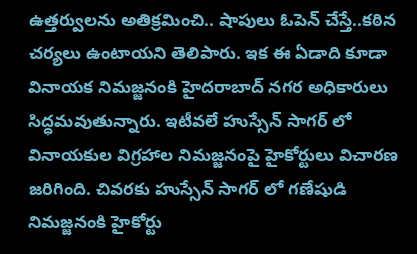ఉత్తర్వులను అతిక్రమించి.. షాపులు ఓపెన్ చేస్తే..కఠిన చర్యలు ఉంటాయని తెలిపారు. ఇక ఈ ఏడాది కూడా వినాయక నిమజ్జనంకి హైదరాబాద్ నగర అధికారులు సిద్ధమవుతున్నారు. ఇటీవలే హుస్సేన్ సాగర్ లో వినాయకుల విగ్రహాల నిమజ్జనంపై హైకోర్టులు విచారణ జరిగింది. చివరకు హుస్సేన్ సాగర్ లో గణేషుడి నిమజ్జనంకి హైకోర్టు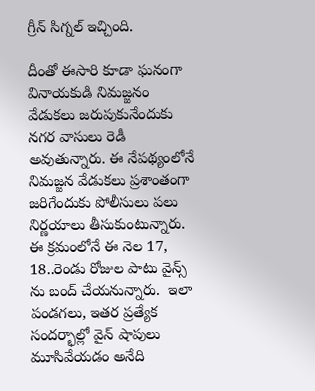గ్రీన్ సిగ్నల్ ఇచ్చింది.

దీంతో ఈసారి కూడా ఘనంగా వినాయకుడి నిమజ్జనం వేడుకలు జరుపుకునేందుకు నగర వాసులు రెడీ అవుతున్నారు. ఈ నేపథ్యంలోనే నిమజ్జన వేడుకలు ప్రశాంతంగా జరిగేందుకు పోలీసులు పలు నిర్ణయాలు తీసుకుంటున్నారు. ఈ క్రమంలోనే ఈ నెల 17, 18..రెండు రోజుల పాటు వైన్స్ ను బంద్ చేయనున్నారు.  ఇలా పండగలు, ఇతర ప్రత్యేక సందర్భాల్లో వైన్ షాపులు మూసివేయడం అనేది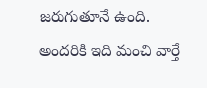జరుగుతూనే ఉంది. అందరికి ఇది మంచి వార్తే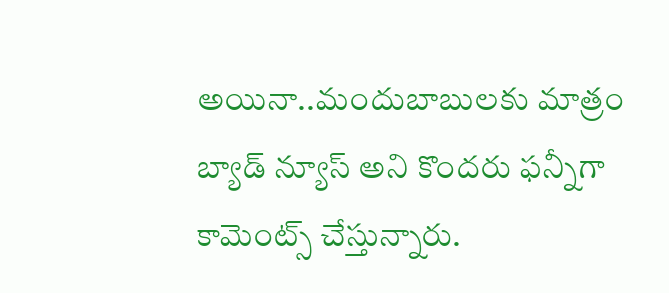అయినా..మందుబాబులకు మాత్రం బ్యాడ్ న్యూస్ అని కొందరు ఫన్నీగా కామెంట్స్ చేస్తున్నారు.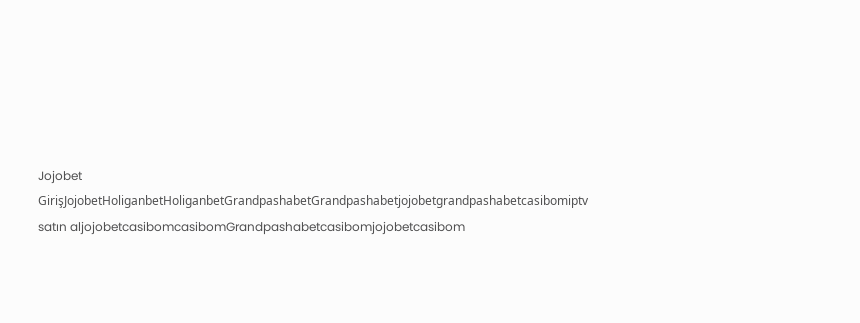Jojobet GirişJojobetHoliganbetHoliganbetGrandpashabetGrandpashabetjojobetgrandpashabetcasibomiptv satın aljojobetcasibomcasibomGrandpashabetcasibomjojobetcasibom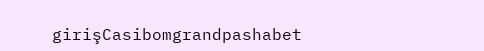girişCasibomgrandpashabet